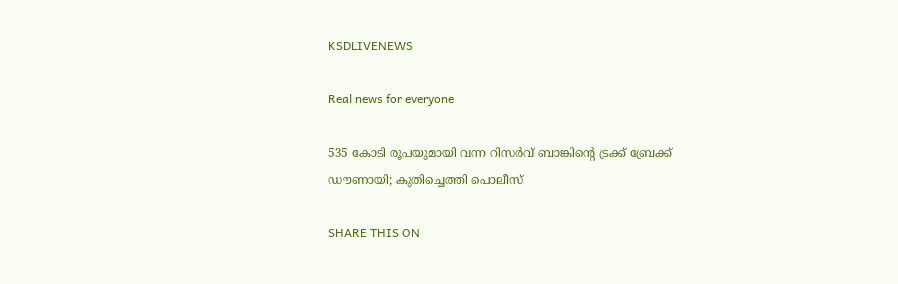KSDLIVENEWS

Real news for everyone

535 കോടി രൂപയുമായി വന്ന റിസര്‍വ് ബാങ്കിന്റെ ട്രക്ക് ബ്രേക്ക് ഡൗണായി; കുതിച്ചെത്തി പൊലീസ്

SHARE THIS ON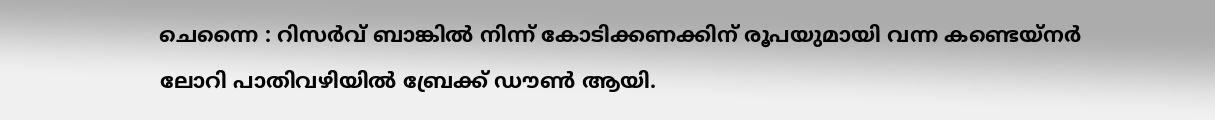ചെന്നൈ : റിസര്‍വ് ബാങ്കില്‍ നിന്ന് കോടിക്കണക്കിന് രൂപയുമായി വന്ന കണ്ടെയ്‌നര്‍ ലോറി പാതിവഴിയില്‍ ബ്രേക്ക് ഡൗണ്‍ ആയി.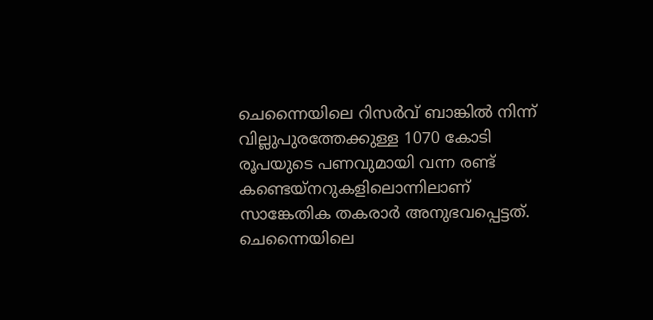ചെന്നൈയിലെ റിസര്‍വ് ബാങ്കില്‍ നിന്ന് വില്ലുപുരത്തേക്കുള്ള 1070 കോടി രൂപയുടെ പണവുമായി വന്ന രണ്ട് കണ്ടെയ്നറുകളിലൊന്നിലാണ് സാങ്കേതിക തകരാര്‍ അനുഭവപ്പെട്ടത്. ചെന്നൈയിലെ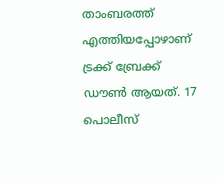താംബരത്ത് എത്തിയപ്പോഴാണ് ട്രക്ക് ബ്രേക്ക് ഡൗണ്‍ ആയത്. 17 പൊലീസ്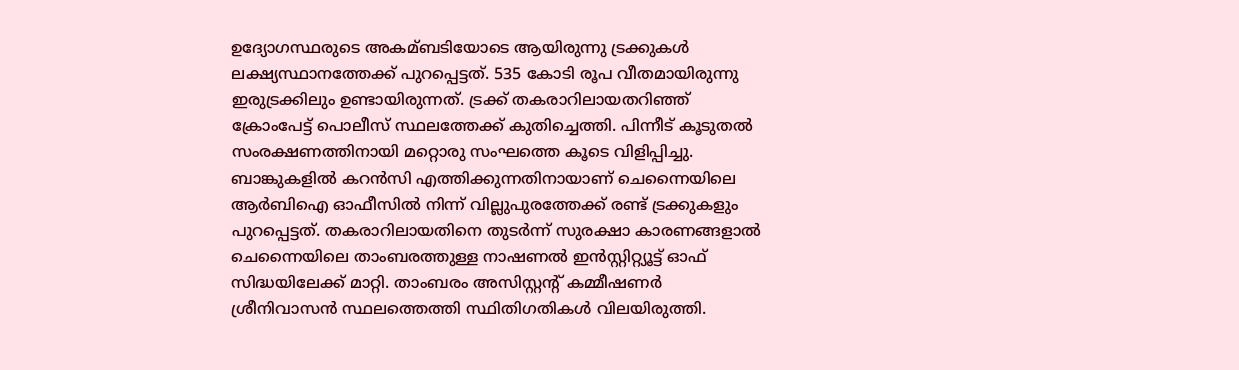ഉദ്യോഗസ്ഥരുടെ അകമ്ബടിയോടെ ആയിരുന്നു ട്രക്കുകള്‍ ലക്ഷ്യസ്ഥാനത്തേക്ക് പുറപ്പെട്ടത്. 535 കോടി രൂപ വീതമായിരുന്നു ഇരുട്രക്കിലും ഉണ്ടായിരുന്നത്. ട്രക്ക് തകരാറിലായതറിഞ്ഞ് ക്രോംപേട്ട് പൊലീസ് സ്ഥലത്തേക്ക് കുതിച്ചെത്തി. പിന്നീട് കൂടുതല്‍ സംരക്ഷണത്തിനായി മറ്റൊരു സംഘത്തെ കൂടെ വിളിപ്പിച്ചു. ബാങ്കുകളില്‍ കറന്‍സി എത്തിക്കുന്നതിനായാണ് ചെന്നൈയിലെ ആര്‍ബിഐ ഓഫീസില്‍ നിന്ന് വില്ലുപുരത്തേക്ക് രണ്ട് ട്രക്കുകളും പുറപ്പെട്ടത്. തകരാറിലായതിനെ തുടര്‍ന്ന് സുരക്ഷാ കാരണങ്ങളാല്‍ ചെന്നൈയിലെ താംബരത്തുള്ള നാഷണല്‍ ഇന്‍സ്റ്റിറ്റ്യൂട്ട് ഓഫ് സിദ്ധയിലേക്ക് മാറ്റി. താംബരം അസിസ്റ്റന്റ് കമ്മീഷണര്‍ ശ്രീനിവാസന്‍ സ്ഥലത്തെത്തി സ്ഥിതിഗതികള്‍ വിലയിരുത്തി.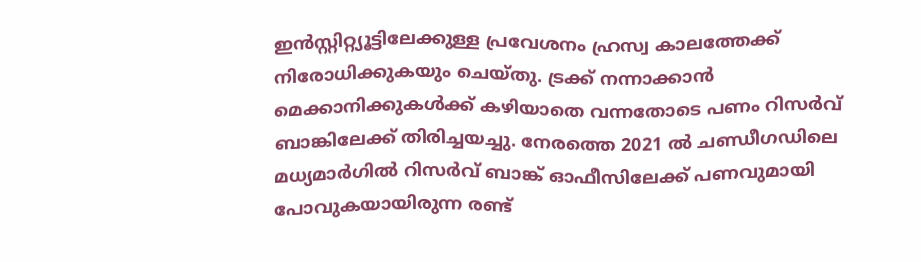ഇന്‍സ്റ്റിറ്റ്യൂട്ടിലേക്കുള്ള പ്രവേശനം ഹ്രസ്വ കാലത്തേക്ക് നിരോധിക്കുകയും ചെയ്തു. ട്രക്ക് നന്നാക്കാന്‍ മെക്കാനിക്കുകള്‍ക്ക് കഴിയാതെ വന്നതോടെ പണം റിസര്‍വ് ബാങ്കിലേക്ക് തിരിച്ചയച്ചു. നേരത്തെ 2021 ല്‍ ചണ്ഡീഗഡിലെ മധ്യമാര്‍ഗില്‍ റിസര്‍വ് ബാങ്ക് ഓഫീസിലേക്ക് പണവുമായി പോവുകയായിരുന്ന രണ്ട്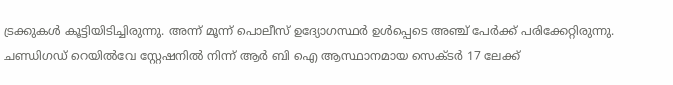ട്രക്കുകള്‍ കൂട്ടിയിടിച്ചിരുന്നു. അന്ന് മൂന്ന് പൊലീസ് ഉദ്യോഗസ്ഥര്‍ ഉള്‍പ്പെടെ അഞ്ച് പേര്‍ക്ക് പരിക്കേറ്റിരുന്നു. ചണ്ഡിഗഡ് റെയില്‍വേ സ്റ്റേഷനില്‍ നിന്ന് ആര്‍ ബി ഐ ആസ്ഥാനമായ സെക്ടര്‍ 17 ലേക്ക്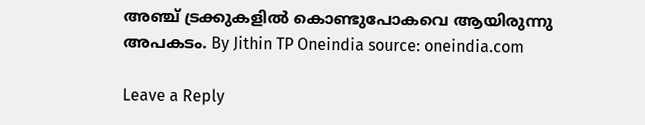അഞ്ച് ട്രക്കുകളില്‍ കൊണ്ടുപോകവെ ആയിരുന്നു അപകടം. By Jithin TP Oneindia source: oneindia.com

Leave a Reply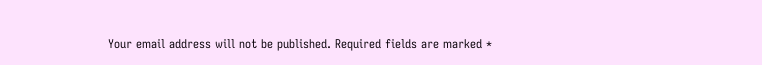Your email address will not be published. Required fields are marked *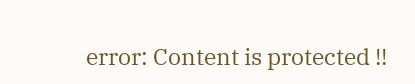error: Content is protected !!